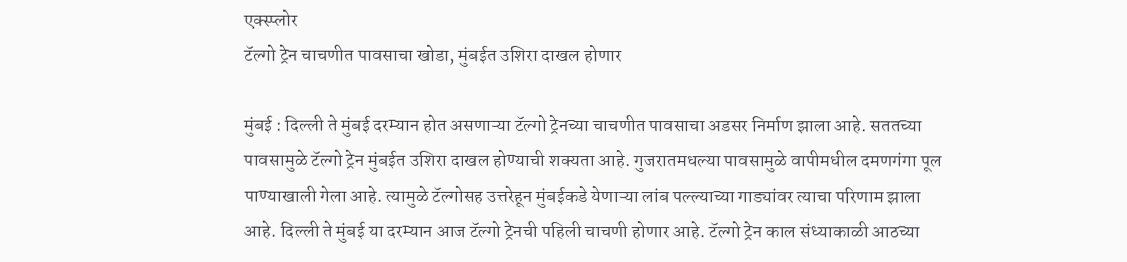एक्स्प्लोर
टॅल्गो ट्रेन चाचणीत पावसाचा खोडा, मुंबईत उशिरा दाखल होणार

मुंबई : दिल्ली ते मुंबई दरम्यान होत असणाऱ्या टॅल्गो ट्रेनच्या चाचणीत पावसाचा अडसर निर्माण झाला आहे. सततच्या पावसामुळे टॅल्गो ट्रेन मुंबईत उशिरा दाखल होण्याची शक्यता आहे. गुजरातमधल्या पावसामुळे वापीमधील दमणगंगा पूल पाण्याखाली गेला आहे. त्यामुळे टॅल्गोसह उत्तरेहून मुंबईकडे येणाऱ्या लांब पल्ल्याच्या गाड्यांवर त्याचा परिणाम झाला आहे. दिल्ली ते मुंबई या दरम्यान आज टॅल्गो ट्रेनची पहिली चाचणी होणार आहे. टॅल्गो ट्रेन काल संध्याकाळी आठच्या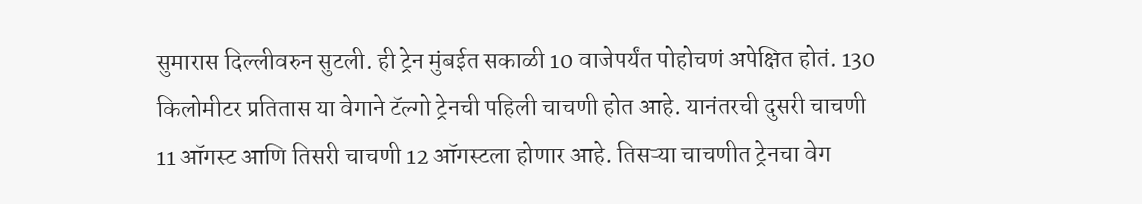सुमारास दिल्लीवरुन सुटली. ही ट्रेन मुंबईत सकाळी 10 वाजेपर्यंत पोहोचणं अपेक्षित होतं. 130 किलोमीटर प्रतितास या वेगाने टॅल्गो ट्रेनची पहिली चाचणी होत आहे. यानंतरची दुसरी चाचणी 11 ऑगस्ट आणि तिसरी चाचणी 12 ऑगस्टला होणार आहे. तिसऱ्या चाचणीत ट्रेनचा वेग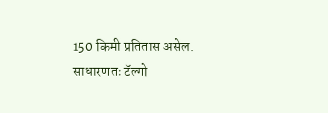150 किमी प्रतितास असेल. साधारणतः टॅल्गो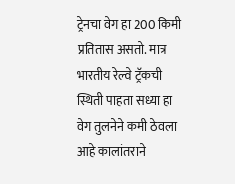ट्रेनचा वेग हा 200 किमी प्रतितास असतो. मात्र भारतीय रेल्वे ट्रॅकची स्थिती पाहता सध्या हा वेग तुलनेने कमी ठेवला आहे कालांतराने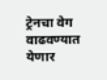ट्रेनचा वेग वाढवण्यात येणार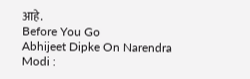आहे.
Before You Go
Abhijeet Dipke On Narendra Modi :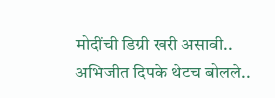मोदींची डिग्री खरी असावी.. अभिजीत दिपके थेटच बोलले..